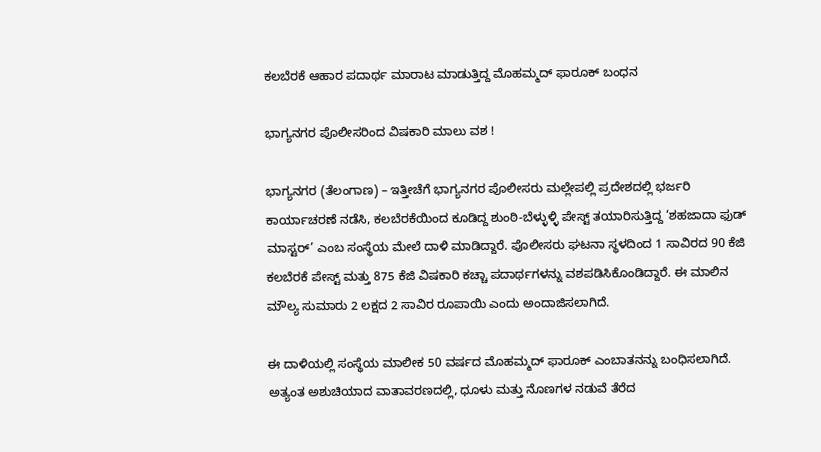ಕಲಬೆರಕೆ ಆಹಾರ ಪದಾರ್ಥ ಮಾರಾಟ ಮಾಡುತ್ತಿದ್ದ ಮೊಹಮ್ಮದ್ ಫಾರೂಕ್ ಬಂಧನ

ಭಾಗ್ಯನಗರ ಪೊಲೀಸರಿಂದ ವಿಷಕಾರಿ ಮಾಲು ವಶ !

ಭಾಗ್ಯನಗರ (ತೆಲಂಗಾಣ) – ಇತ್ತೀಚೆಗೆ ಭಾಗ್ಯನಗರ ಪೊಲೀಸರು ಮಲ್ಲೇಪಲ್ಲಿ ಪ್ರದೇಶದಲ್ಲಿ ಭರ್ಜರಿ ಕಾರ್ಯಾಚರಣೆ ನಡೆಸಿ, ಕಲಬೆರಕೆಯಿಂದ ಕೂಡಿದ್ದ ಶುಂಠಿ-ಬೆಳ್ಳುಳ್ಳಿ ಪೇಸ್ಟ್ ತಯಾರಿಸುತ್ತಿದ್ದ ‘ಶಹಜಾದಾ ಫುಡ್ ಮಾಸ್ಟರ್’ ಎಂಬ ಸಂಸ್ಥೆಯ ಮೇಲೆ ದಾಳಿ ಮಾಡಿದ್ದಾರೆ. ಪೊಲೀಸರು ಘಟನಾ ಸ್ಥಳದಿಂದ 1 ಸಾವಿರದ 90 ಕೆಜಿ ಕಲಬೆರಕೆ ಪೇಸ್ಟ್ ಮತ್ತು 875 ಕೆಜಿ ವಿಷಕಾರಿ ಕಚ್ಚಾ ಪದಾರ್ಥಗಳನ್ನು ವಶಪಡಿಸಿಕೊಂಡಿದ್ದಾರೆ. ಈ ಮಾಲಿನ ಮೌಲ್ಯ ಸುಮಾರು 2 ಲಕ್ಷದ 2 ಸಾವಿರ ರೂಪಾಯಿ ಎಂದು ಅಂದಾಜಿಸಲಾಗಿದೆ.

ಈ ದಾಳಿಯಲ್ಲಿ ಸಂಸ್ಥೆಯ ಮಾಲೀಕ 50 ವರ್ಷದ ಮೊಹಮ್ಮದ್ ಫಾರೂಕ್ ಎಂಬಾತನನ್ನು ಬಂಧಿಸಲಾಗಿದೆ. ಅತ್ಯಂತ ಅಶುಚಿಯಾದ ವಾತಾವರಣದಲ್ಲಿ, ಧೂಳು ಮತ್ತು ನೊಣಗಳ ನಡುವೆ ತೆರೆದ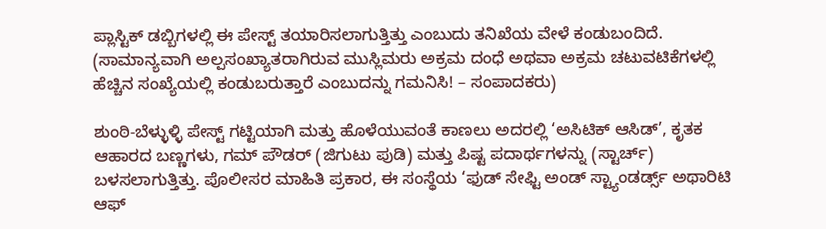ಪ್ಲಾಸ್ಟಿಕ್ ಡಬ್ಬಿಗಳಲ್ಲಿ ಈ ಪೇಸ್ಟ್ ತಯಾರಿಸಲಾಗುತ್ತಿತ್ತು ಎಂಬುದು ತನಿಖೆಯ ವೇಳೆ ಕಂಡುಬಂದಿದೆ. (ಸಾಮಾನ್ಯವಾಗಿ ಅಲ್ಪಸಂಖ್ಯಾತರಾಗಿರುವ ಮುಸ್ಲಿಮರು ಅಕ್ರಮ ದಂಧೆ ಅಥವಾ ಅಕ್ರಮ ಚಟುವಟಿಕೆಗಳಲ್ಲಿ ಹೆಚ್ಚಿನ ಸಂಖ್ಯೆಯಲ್ಲಿ ಕಂಡುಬರುತ್ತಾರೆ ಎಂಬುದನ್ನು ಗಮನಿಸಿ! – ಸಂಪಾದಕರು)

ಶುಂಠಿ-ಬೆಳ್ಳುಳ್ಳಿ ಪೇಸ್ಟ್ ಗಟ್ಟಿಯಾಗಿ ಮತ್ತು ಹೊಳೆಯುವಂತೆ ಕಾಣಲು ಅದರಲ್ಲಿ ‘ಅಸಿಟಿಕ್ ಆಸಿಡ್’, ಕೃತಕ ಆಹಾರದ ಬಣ್ಣಗಳು, ಗಮ್ ಪೌಡರ್ (ಜಿಗುಟು ಪುಡಿ) ಮತ್ತು ಪಿಷ್ಟ ಪದಾರ್ಥಗಳನ್ನು (ಸ್ಟಾರ್ಚ್) ಬಳಸಲಾಗುತ್ತಿತ್ತು. ಪೊಲೀಸರ ಮಾಹಿತಿ ಪ್ರಕಾರ, ಈ ಸಂಸ್ಥೆಯ ‘ಫುಡ್ ಸೇಫ್ಟಿ ಅಂಡ್ ಸ್ಟ್ಯಾಂಡರ್ಡ್ಸ್ ಅಥಾರಿಟಿ ಆಫ್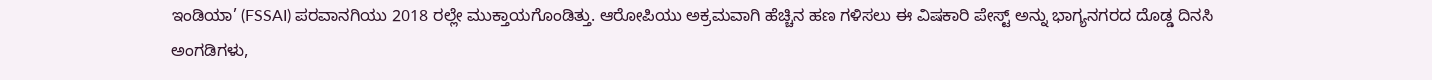ಇಂಡಿಯಾ’ (FSSAI) ಪರವಾನಗಿಯು 2018 ರಲ್ಲೇ ಮುಕ್ತಾಯಗೊಂಡಿತ್ತು. ಆರೋಪಿಯು ಅಕ್ರಮವಾಗಿ ಹೆಚ್ಚಿನ ಹಣ ಗಳಿಸಲು ಈ ವಿಷಕಾರಿ ಪೇಸ್ಟ್ ಅನ್ನು ಭಾಗ್ಯನಗರದ ದೊಡ್ಡ ದಿನಸಿ ಅಂಗಡಿಗಳು,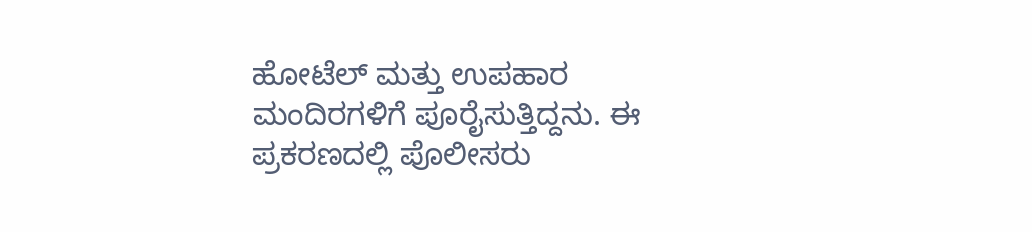ಹೋಟೆಲ್ ಮತ್ತು ಉಪಹಾರ ಮಂದಿರಗಳಿಗೆ ಪೂರೈಸುತ್ತಿದ್ದನು. ಈ ಪ್ರಕರಣದಲ್ಲಿ ಪೊಲೀಸರು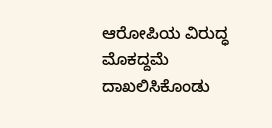ಆರೋಪಿಯ ವಿರುದ್ಧ ಮೊಕದ್ದಮೆ ದಾಖಲಿಸಿಕೊಂಡು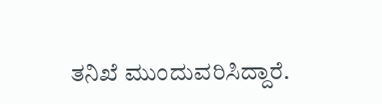ತನಿಖೆ ಮುಂದುವರಿಸಿದ್ದಾರೆ.